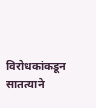विरोधकांकडून सातत्याने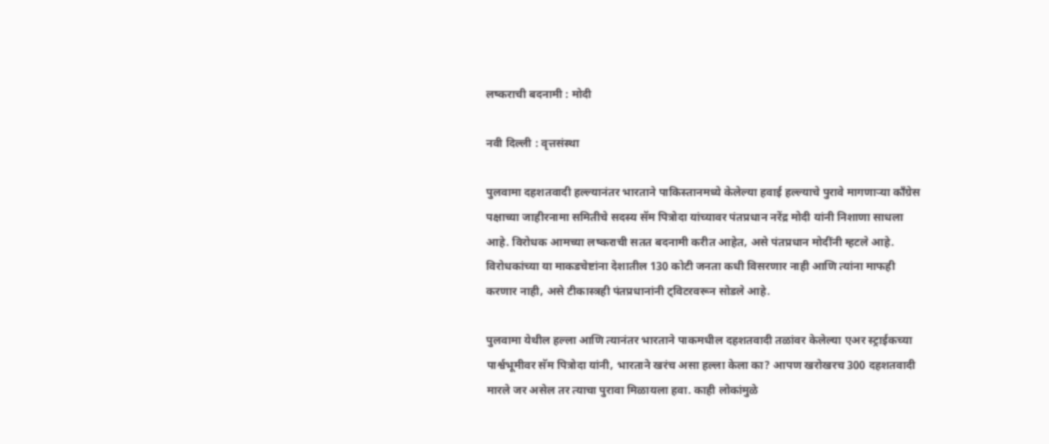लष्कराची बदनामी : मोदी

नवी दिल्ली : वृत्तसंस्था

पुलवामा दहशतवादी हल्ल्यानंतर भारताने पाकिस्तानमध्ये केलेल्या हवाई हल्ल्याचे पुरावे मागणार्‍या काँग्रेस पक्षाच्या जाहीरनामा समितीचे सदस्य सॅम पित्रोदा यांच्यावर पंतप्रधान नरेंद्र मोदी यांनी निशाणा साधला आहे. विरोधक आमच्या लष्कराची सतत बदनामी करीत आहेत, असे पंतप्रधान मोदींनी म्हटले आहे. विरोधकांच्या या माकडचेष्टांना देशातील 130 कोटी जनता कधी विसरणार नाही आणि त्यांना माफही करणार नाही, असे टीकास्त्रही पंतप्रधानांनी ट्विटरवरून सोडले आहे.

पुलवामा येथील हल्ला आणि त्यानंतर भारताने पाकमधील दहशतवादी तळांवर केलेल्या एअर स्ट्राईकच्या पार्श्वभूमीवर सॅम पित्रोदा यांनी, भारताने खरंच असा हल्ला केला का? आपण खरोखरच 300 दहशतवादी मारले जर असेल तर त्याचा पुरावा मिळायला हवा. काही लोकांमुळे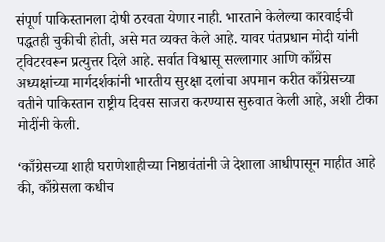संपूर्ण पाकिस्तानला दोषी ठरवता येणार नाही. भारताने केलेल्या कारवाईची पद्धतही चुकीची होती, असे मत व्यक्त केले आहे. यावर पंतप्रधान मोदी यांनी ट्विटरवरून प्रत्युत्तर दिले आहे. सर्वात विश्वासू सल्लागार आणि काँग्रेस अध्यक्षांच्या मार्गदर्शकांनी भारतीय सुरक्षा दलांचा अपमान करीत काँग्रेसच्या वतीने पाकिस्तान राष्ट्रीय दिवस साजरा करण्यास सुरुवात केली आहे, अशी टीका मोदींनी केली.

‘काँग्रेसच्या शाही घराणेशाहीच्या निष्ठावंतांनी जे देशाला आधीपासून माहीत आहे की, काँग्रेसला कधीच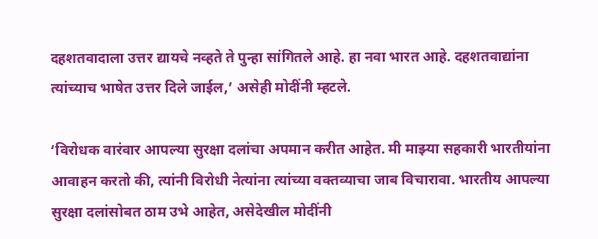दहशतवादाला उत्तर द्यायचे नव्हते ते पुन्हा सांगितले आहे. हा नवा भारत आहे. दहशतवाद्यांना त्यांच्याच भाषेत उत्तर दिले जाईल,’ असेही मोदींनी म्हटले.

‘विरोधक वारंवार आपल्या सुरक्षा दलांचा अपमान करीत आहेत. मी माझ्या सहकारी भारतीयांना आवाहन करतो की, त्यांनी विरोधी नेत्यांना त्यांच्या वक्तव्याचा जाब विचारावा. भारतीय आपल्या सुरक्षा दलांसोबत ठाम उभे आहेत, असेदेखील मोदींनी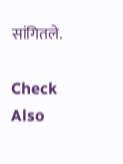सांगितले.

Check Also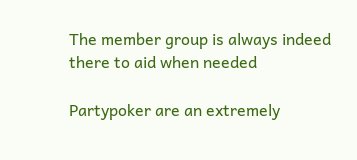The member group is always indeed there to aid when needed

Partypoker are an extremely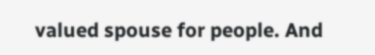valued spouse for people. And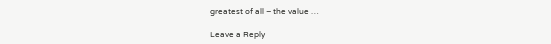greatest of all – the value …

Leave a Reply